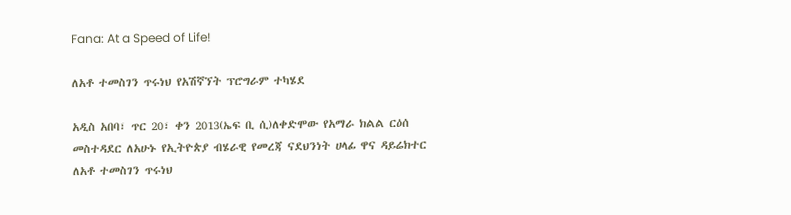Fana: At a Speed of Life!

ለአቶ ተመስገን ጥሩነህ የአሽኛኘት ፕሮግራም ተካሄደ

አዲስ አበባ፣ ጥር 20፣ ቀን 2013(ኤፍ ቢ ሲ)ለቀድሞው የአማራ ክልል ርዕሰ መስተዳደር ለአሁኑ የኢትዮጵያ ብሄራዊ የመረጃ ናደህንነት ሀላፊ ዋና ዳይሬክተር ለአቶ ተመስገን ጥሩነህ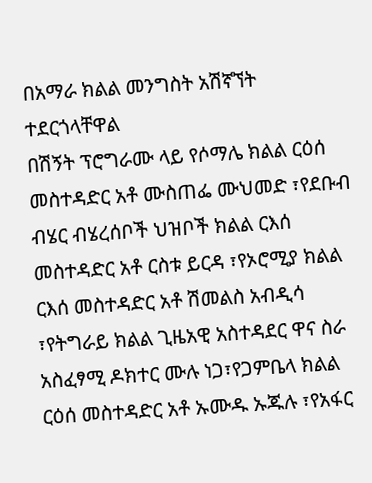በአማራ ክልል መንግስት አሽኛኘት ተደርጎላቸዋል
በሽኝት ፕሮግራሙ ላይ የሶማሌ ክልል ርዕሰ መስተዳድር አቶ ሙስጠፌ ሙህመድ ፣የደቡብ ብሄር ብሄረሰቦች ህዝቦች ክልል ርእሰ መስተዳድር አቶ ርስቱ ይርዳ ፣የኦሮሚያ ክልል ርእሰ መስተዳድር አቶ ሽመልስ አብዲሳ ፣የትግራይ ክልል ጊዜአዊ አስተዳደር ዋና ስራ አስፈፃሚ ዶክተር ሙሉ ነጋ፣የጋምቤላ ክልል ርዕሰ መስተዳድር አቶ ኡሙዱ ኡጁሉ ፣የአፋር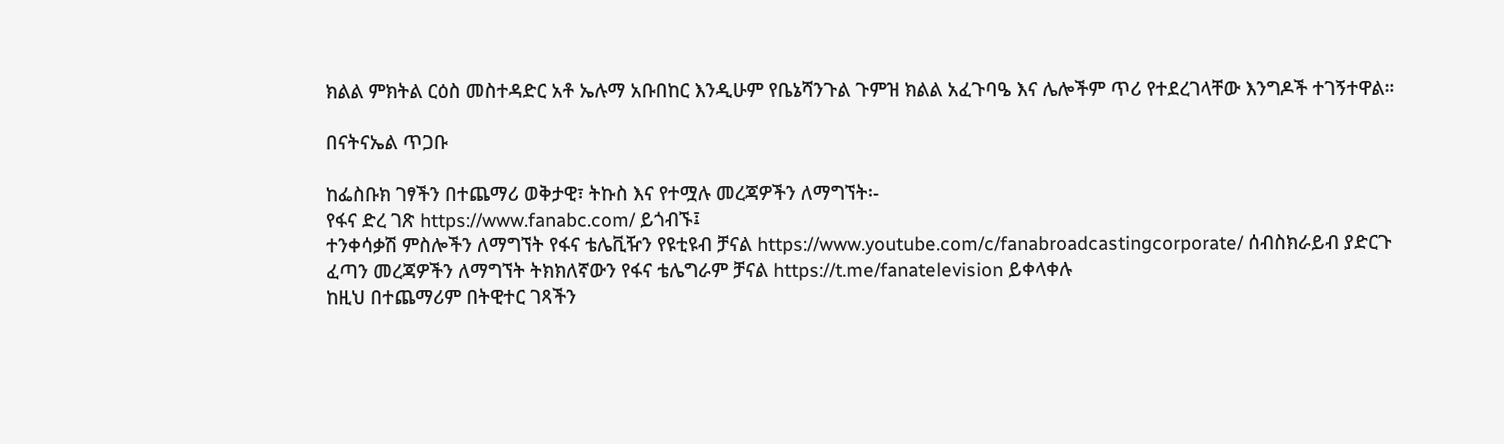ክልል ምክትል ርዕስ መስተዳድር አቶ ኤሉማ አቡበከር እንዲሁም የቤኔሻንጉል ጉምዝ ክልል አፈጉባዔ እና ሌሎችም ጥሪ የተደረገላቸው እንግዶች ተገኝተዋል።

በናትናኤል ጥጋቡ

ከፌስቡክ ገፃችን በተጨማሪ ወቅታዊ፣ ትኩስ እና የተሟሉ መረጃዎችን ለማግኘት፡-
የፋና ድረ ገጽ https://www.fanabc.com/ ይጎብኙ፤
ተንቀሳቃሽ ምስሎችን ለማግኘት የፋና ቴሌቪዥን የዩቲዩብ ቻናል https://www.youtube.com/c/fanabroadcastingcorporate/ ሰብስክራይብ ያድርጉ
ፈጣን መረጃዎችን ለማግኘት ትክክለኛውን የፋና ቴሌግራም ቻናል https://t.me/fanatelevision ይቀላቀሉ
ከዚህ በተጨማሪም በትዊተር ገጻችን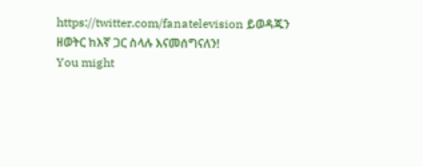https://twitter.com/fanatelevision ይወዳጁን
ዘወትር ከእኛ ጋር ስላሉ እናመሰግናለን!
You might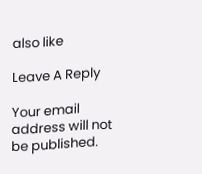also like

Leave A Reply

Your email address will not be published.